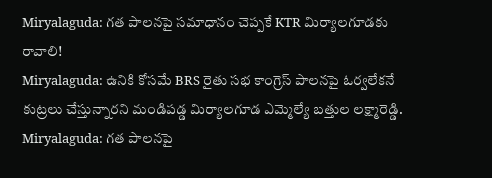Miryalaguda: గత పాలనపై సమాధానం చెప్పకే KTR మిర్యాలగూడకు రావాలి!
Miryalaguda: ఉనికి కోసమే BRS రైతు సభ కాంగ్రెస్ పాలనపై ఓర్వలేకనే కుట్రలు చేస్తున్నారని మండిపడ్డ మిర్యాలగూడ ఎమ్మెల్యే బత్తుల లక్ష్మారెడ్డి.
Miryalaguda: గత పాలనపై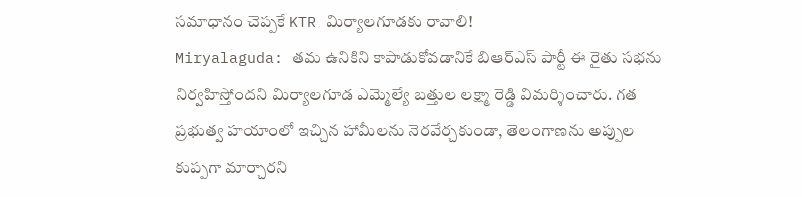సమాధానం చెప్పకే KTR మిర్యాలగూడకు రావాలి!
Miryalaguda: తమ ఉనికిని కాపాడుకోవడానికే బిఆర్ఎస్ పార్టీ ఈ రైతు సభను నిర్వహిస్తోందని మిర్యాలగూడ ఎమ్మెల్యే బత్తుల లక్ష్మా రెడ్డి విమర్శించారు. గత ప్రభుత్వ హయాంలో ఇచ్చిన హామీలను నెరవేర్చకుండా, తెలంగాణను అప్పుల కుప్పగా మార్చారని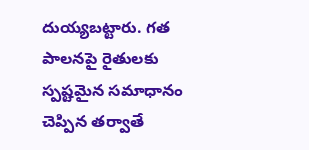దుయ్యబట్టారు. గత పాలనపై రైతులకు స్పష్టమైన సమాధానం చెప్పిన తర్వాతే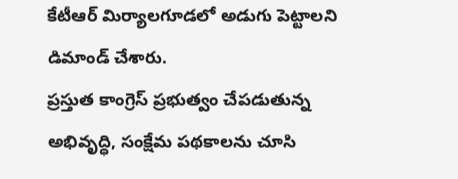కేటీఆర్ మిర్యాలగూడలో అడుగు పెట్టాలని డిమాండ్ చేశారు.
ప్రస్తుత కాంగ్రెస్ ప్రభుత్వం చేపడుతున్న అభివృద్ధి, సంక్షేమ పథకాలను చూసి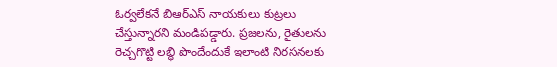ఓర్వలేకనే బిఆర్ఎస్ నాయకులు కుట్రలు చేస్తున్నారని మండిపడ్డారు. ప్రజలను, రైతులను రెచ్చగొట్టి లబ్ధి పొందేందుకే ఇలాంటి నిరసనలకు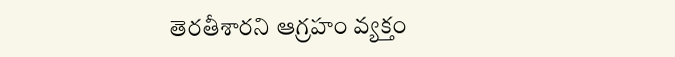తెరతీశారని ఆగ్రహం వ్యక్తం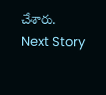చేశారు.
Next Story